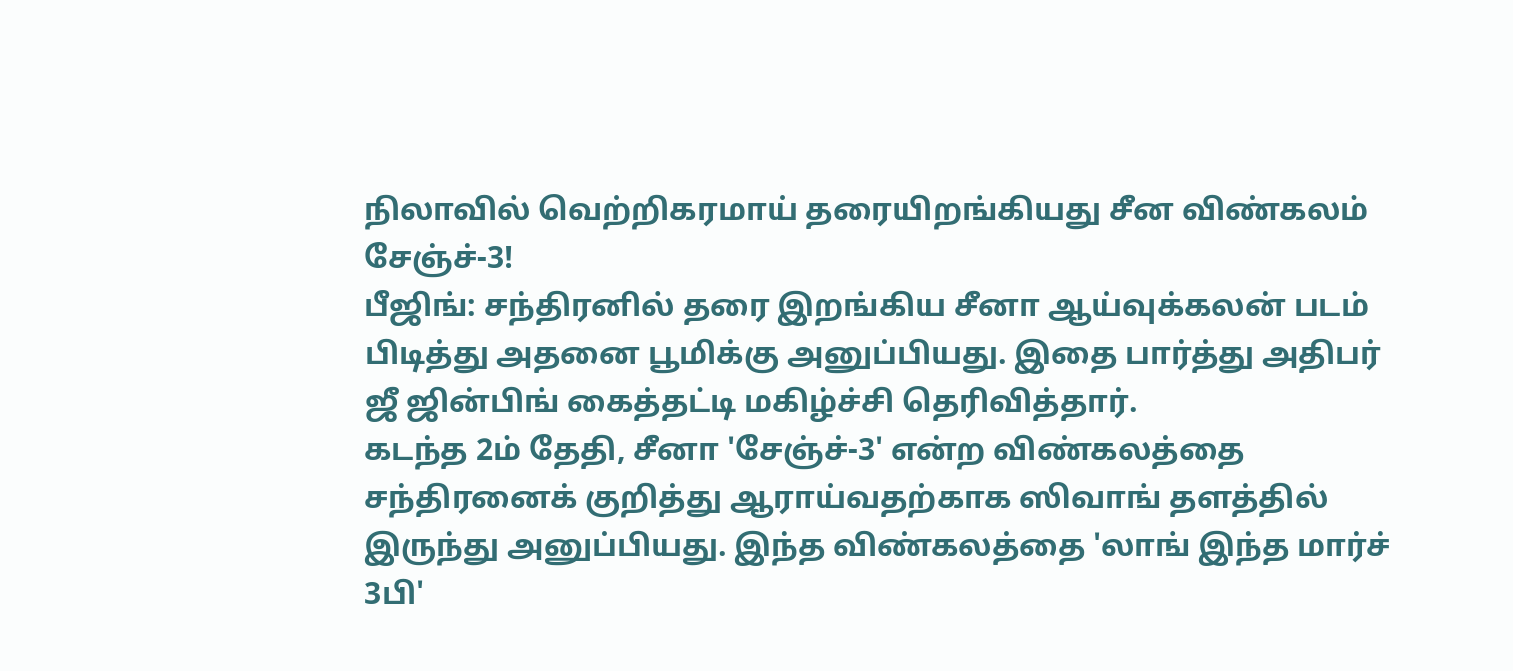நிலாவில் வெற்றிகரமாய் தரையிறங்கியது சீன விண்கலம் சேஞ்ச்-3!
பீஜிங்: சந்திரனில் தரை இறங்கிய சீனா ஆய்வுக்கலன் படம் பிடித்து அதனை பூமிக்கு அனுப்பியது. இதை பார்த்து அதிபர் ஜீ ஜின்பிங் கைத்தட்டி மகிழ்ச்சி தெரிவித்தார்.
கடந்த 2ம் தேதி, சீனா 'சேஞ்ச்-3' என்ற விண்கலத்தை சந்திரனைக் குறித்து ஆராய்வதற்காக ஸிவாங் தளத்தில் இருந்து அனுப்பியது. இந்த விண்கலத்தை 'லாங் இந்த மார்ச் 3பி'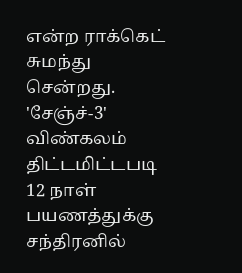என்ற ராக்கெட் சுமந்து சென்றது.
'சேஞ்ச்-3' விண்கலம் திட்டமிட்டபடி 12 நாள் பயணத்துக்கு சந்திரனில்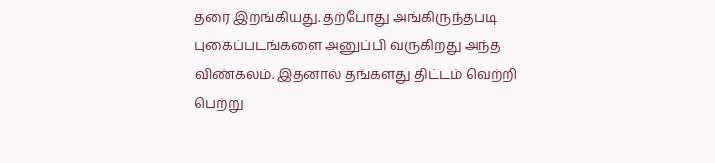தரை இறங்கியது. தற்போது அங்கிருந்தபடி புகைப்படங்களை அனுப்பி வருகிறது அந்த விண்கலம். இதனால் தங்களது திட்டம் வெற்றி பெற்று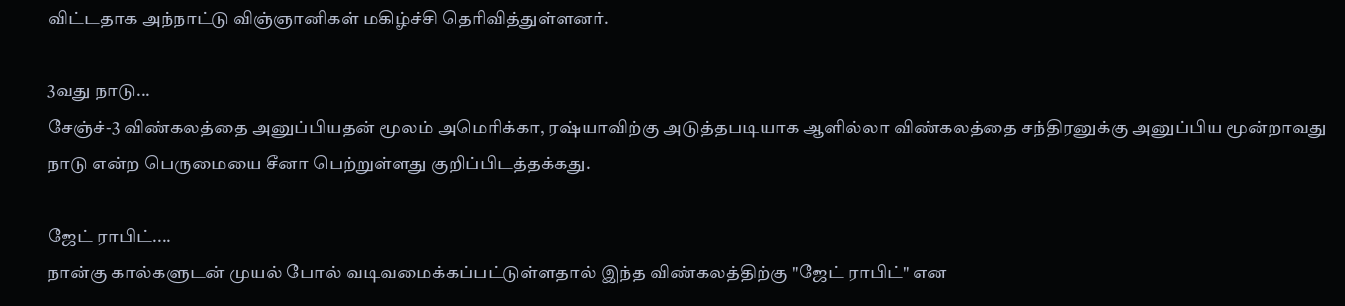விட்டதாக அந்நாட்டு விஞ்ஞானிகள் மகிழ்ச்சி தெரிவித்துள்ளனர்.

3வது நாடு...
சேஞ்ச்-3 விண்கலத்தை அனுப்பியதன் மூலம் அமெரிக்கா, ரஷ்யாவிற்கு அடுத்தபடியாக ஆளில்லா விண்கலத்தை சந்திரனுக்கு அனுப்பிய மூன்றாவது நாடு என்ற பெருமையை சீனா பெற்றுள்ளது குறிப்பிடத்தக்கது.

ஜேட் ராபிட்....
நான்கு கால்களுடன் முயல் போல் வடிவமைக்கப்பட்டுள்ளதால் இந்த விண்கலத்திற்கு "ஜேட் ராபிட்" என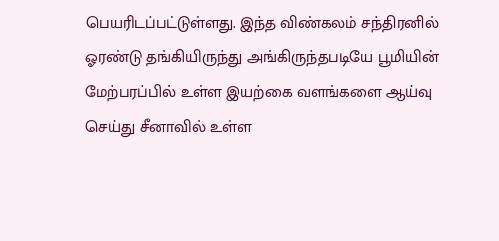பெயரிடப்பட்டுள்ளது. இந்த விண்கலம் சந்திரனில் ஓரண்டு தங்கியிருந்து அங்கிருந்தபடியே பூமியின் மேற்பரப்பில் உள்ள இயற்கை வளங்களை ஆய்வு செய்து சீனாவில் உள்ள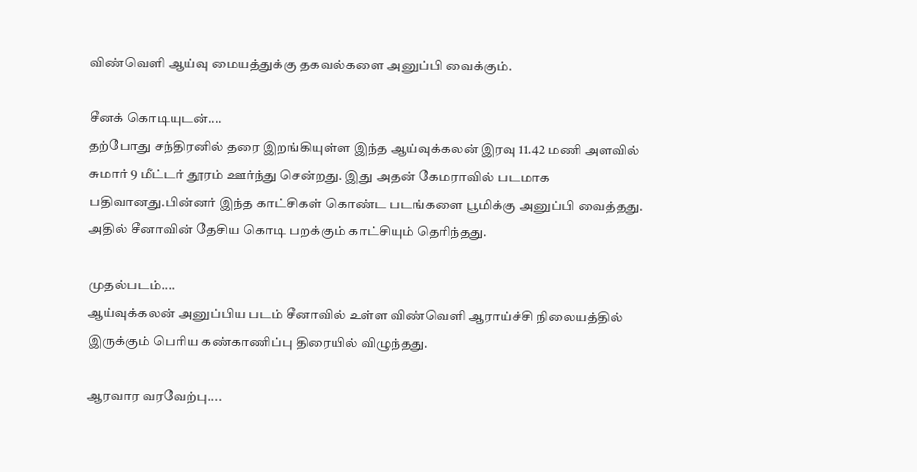விண்வெளி ஆய்வு மையத்துக்கு தகவல்களை அனுப்பி வைக்கும்.

சீனக் கொடியுடன்....
தற்போது சந்திரனில் தரை இறங்கியுள்ள இந்த ஆய்வுக்கலன் இரவு 11.42 மணி அளவில் சுமார் 9 மீட்டர் தூரம் ஊர்ந்து சென்றது. இது அதன் கேமராவில் படமாக பதிவானது.பின்னர் இந்த காட்சிகள் கொண்ட படங்களை பூமிக்கு அனுப்பி வைத்தது. அதில் சீனாவின் தேசிய கொடி பறக்கும் காட்சியும் தெரிந்தது.

முதல்படம்....
ஆய்வுக்கலன் அனுப்பிய படம் சீனாவில் உள்ள விண்வெளி ஆராய்ச்சி நிலையத்தில் இருக்கும் பெரிய கண்காணிப்பு திரையில் விழுந்தது.

ஆரவார வரவேற்பு....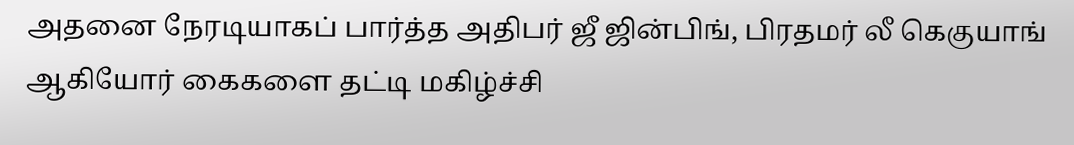அதனை நேரடியாகப் பார்த்த அதிபர் ஜீ ஜின்பிங், பிரதமர் லீ கெகுயாங் ஆகியோர் கைகளை தட்டி மகிழ்ச்சி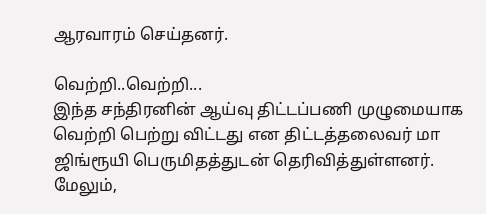ஆரவாரம் செய்தனர்.

வெற்றி..வெற்றி...
இந்த சந்திரனின் ஆய்வு திட்டப்பணி முழுமையாக வெற்றி பெற்று விட்டது என திட்டத்தலைவர் மா ஜிங்ரூயி பெருமிதத்துடன் தெரிவித்துள்ளனர். மேலும்,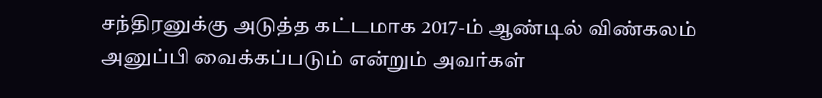சந்திரனுக்கு அடுத்த கட்டமாக 2017-ம் ஆண்டில் விண்கலம் அனுப்பி வைக்கப்படும் என்றும் அவர்கள்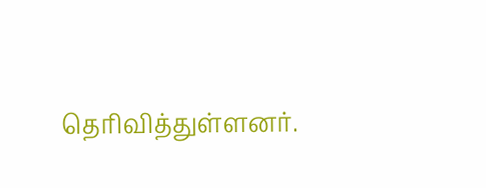தெரிவித்துள்ளனர்.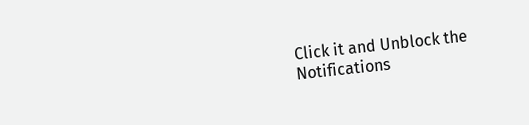Click it and Unblock the Notifications